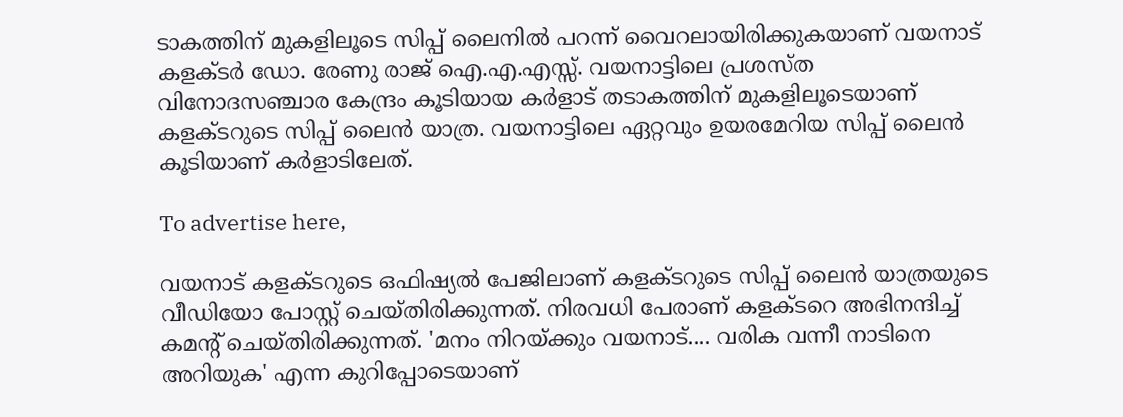ടാകത്തിന് മുകളിലൂടെ സിപ്പ് ലൈനില്‍ പറന്ന് വൈറലായിരിക്കുകയാണ് വയനാട് കളക്ടര്‍ ഡോ. രേണു രാജ് ഐ.എ.എസ്സ്. വയനാട്ടിലെ പ്രശസ്ത വിനോദസഞ്ചാര കേന്ദ്രം കൂടിയായ കര്‍ളാട് തടാകത്തിന് മുകളിലൂടെയാണ് കളക്ടറുടെ സിപ്പ് ലൈന്‍ യാത്ര. വയനാട്ടിലെ ഏറ്റവും ഉയരമേറിയ സിപ്പ് ലൈന്‍ കൂടിയാണ് കര്‍ളാടിലേത്.

To advertise here,

വയനാട് കളക്ടറുടെ ഒഫിഷ്യല്‍ പേജിലാണ് കളക്ടറുടെ സിപ്പ് ലൈന്‍ യാത്രയുടെ വീഡിയോ പോസ്റ്റ് ചെയ്തിരിക്കുന്നത്. നിരവധി പേരാണ് കളക്ടറെ അഭിനന്ദിച്ച് കമന്റ് ചെയ്തിരിക്കുന്നത്. 'മനം നിറയ്ക്കും വയനാട്.... വരിക വന്നീ നാടിനെ അറിയുക' എന്ന കുറിപ്പോടെയാണ്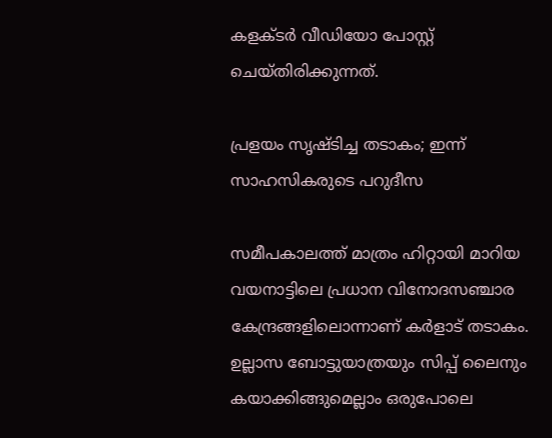കളക്ടര്‍ വീഡിയോ പോസ്റ്റ് ചെയ്തിരിക്കുന്നത്.

പ്രളയം സൃഷ്ടിച്ച തടാകം; ഇന്ന് സാഹസികരുടെ പറുദീസ

സമീപകാലത്ത് മാത്രം ഹിറ്റായി മാറിയ വയനാട്ടിലെ പ്രധാന വിനോദസഞ്ചാര കേന്ദ്രങ്ങളിലൊന്നാണ് കര്‍ളാട് തടാകം. ഉല്ലാസ ബോട്ടുയാത്രയും സിപ്പ് ലൈനും കയാക്കിങ്ങുമെല്ലാം ഒരുപോലെ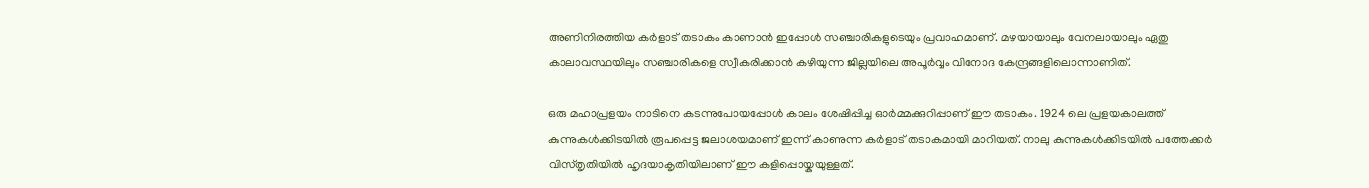അണിനിരത്തിയ കര്‍ളാട് തടാകം കാണാന്‍ ഇപ്പോള്‍ സഞ്ചാരികളുടെയും പ്രവാഹമാണ്. മഴയായാലും വേനലായാലും ഏതു കാലാവസ്ഥയിലും സഞ്ചാരികളെ സ്വീകരിക്കാൻ കഴിയുന്ന ജില്ലയിലെ അപൂര്‍വ്വം വിനോദ കേന്ദ്രങ്ങളിലൊന്നാണിത്.

ഒരു മഹാപ്രളയം നാടിനെ കടന്നുപോയപ്പോള്‍ കാലം ശേഷിപ്പിച്ച ഓര്‍മ്മക്കുറിപ്പാണ് ഈ തടാകം. 1924 ലെ പ്രളയകാലത്ത് കുന്നുകള്‍ക്കിടയില്‍ രൂപപ്പെട്ട ജലാശയമാണ് ഇന്ന് കാണുന്ന കര്‍ളാട് തടാകമായി മാറിയത്. നാലു കുന്നുകള്‍ക്കിടയില്‍ പത്തേക്കര്‍ വിസ്തൃതിയില്‍ ഹൃദയാകൃതിയിലാണ് ഈ കളിപ്പൊയ്കയുള്ളത്.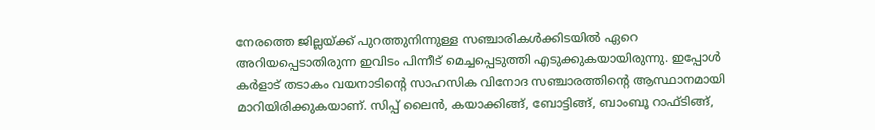നേരത്തെ ജില്ലയ്ക്ക് പുറത്തുനിന്നുള്ള സഞ്ചാരികള്‍ക്കിടയില്‍ ഏറെ അറിയപ്പെടാതിരുന്ന ഇവിടം പിന്നീട് മെച്ചപ്പെടുത്തി എടുക്കുകയായിരുന്നു. ഇപ്പോള്‍ കര്‍ളാട് തടാകം വയനാടിന്റെ സാഹസിക വിനോദ സഞ്ചാരത്തിന്റെ ആസ്ഥാനമായി മാറിയിരിക്കുകയാണ്. സിപ്പ് ലൈന്‍, കയാക്കിങ്ങ്, ബോട്ടിങ്ങ്, ബാംബൂ റാഫ്ടിങ്ങ്,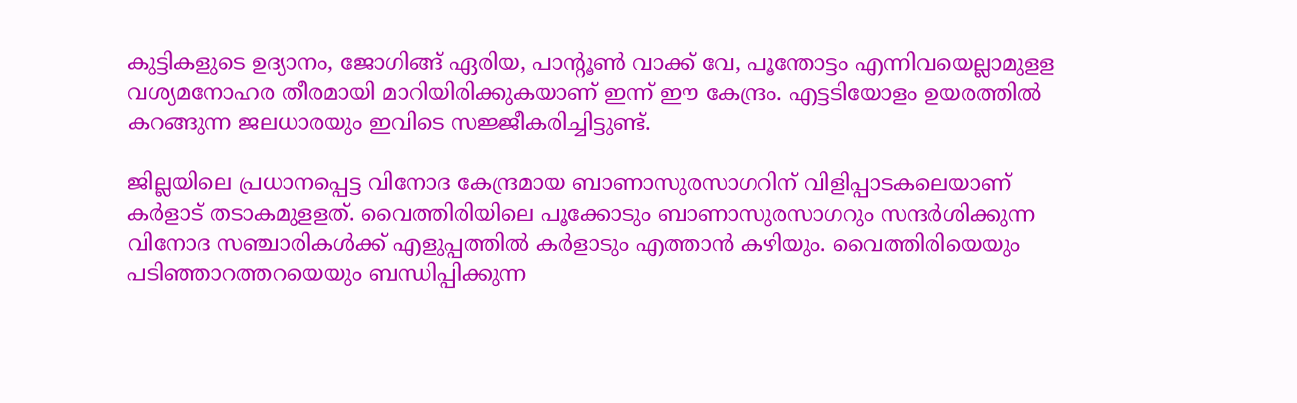കുട്ടികളുടെ ഉദ്യാനം, ജോഗിങ്ങ് ഏരിയ, പാന്റൂണ്‍ വാക്ക് വേ, പൂന്തോട്ടം എന്നിവയെല്ലാമുളള വശ്യമനോഹര തീരമായി മാറിയിരിക്കുകയാണ് ഇന്ന് ഈ കേന്ദ്രം. എട്ടടിയോളം ഉയരത്തില്‍ കറങ്ങുന്ന ജലധാരയും ഇവിടെ സജ്ജീകരിച്ചിട്ടുണ്ട്.

ജില്ലയിലെ പ്രധാനപ്പെട്ട വിനോദ കേന്ദ്രമായ ബാണാസുരസാഗറിന് വിളിപ്പാടകലെയാണ് കര്‍ളാട് തടാകമുളളത്. വൈത്തിരിയിലെ പൂക്കോടും ബാണാസുരസാഗറും സന്ദര്‍ശിക്കുന്ന വിനോദ സഞ്ചാരികള്‍ക്ക് എളുപ്പത്തിൽ കര്‍ളാടും എത്താന്‍ കഴിയും. വൈത്തിരിയെയും പടിഞ്ഞാറത്തറയെയും ബന്ധിപ്പിക്കുന്ന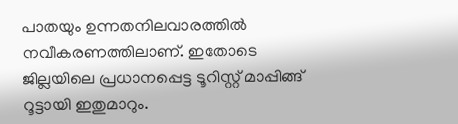പാതയും ഉന്നതനിലവാരത്തില്‍ നവീകരണത്തിലാണ്. ഇതോടെ ജില്ലയിലെ പ്രധാനപ്പെട്ട ടൂറിസ്റ്റ് മാപ്പിങ്ങ് റൂട്ടായി ഇതുമാറും.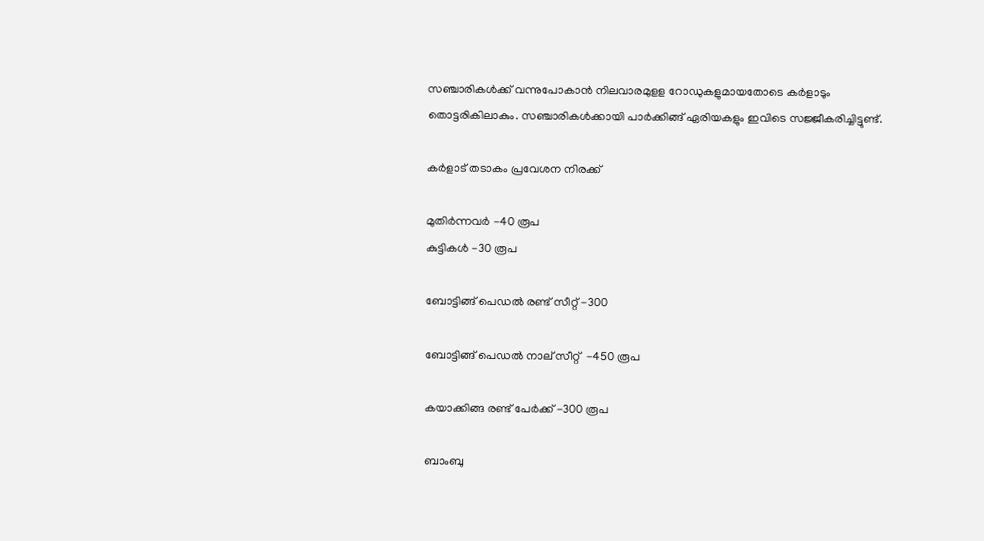സഞ്ചാരികള്‍ക്ക് വന്നുപോകാന്‍ നിലവാരമുളള റോഡുകളുമായതോടെ കര്‍ളാടും തൊട്ടരികിലാകും. സഞ്ചാരികള്‍ക്കായി പാര്‍ക്കിങ്ങ് ഏരിയകളും ഇവിടെ സജ്ജീകരിച്ചിട്ടുണ്ട്.

കര്‍ളാട് തടാകം പ്രവേശന നിരക്ക്

മുതിര്‍ന്നവര്‍ -40 രൂപ
കുട്ടികള്‍ -30 രൂപ

ബോട്ടിങ്ങ് പെഡല്‍ രണ്ട് സീറ്റ് -300

ബോട്ടിങ്ങ് പെഡല്‍ നാല് സീറ്റ്  -450 രൂപ

കയാക്കിങ്ങ രണ്ട് പേര്‍ക്ക് -300 രൂപ

ബാംബു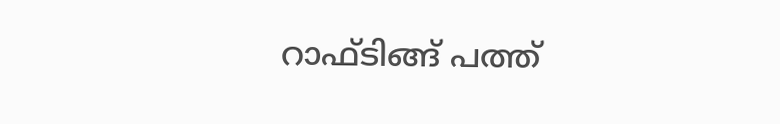റാഫ്ടിങ്ങ് പത്ത്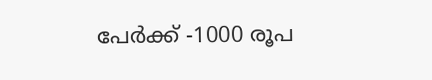പേര്‍ക്ക് -1000 രൂപ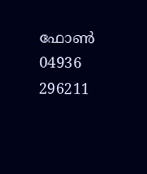ഫോണ്‍ 04936 296211